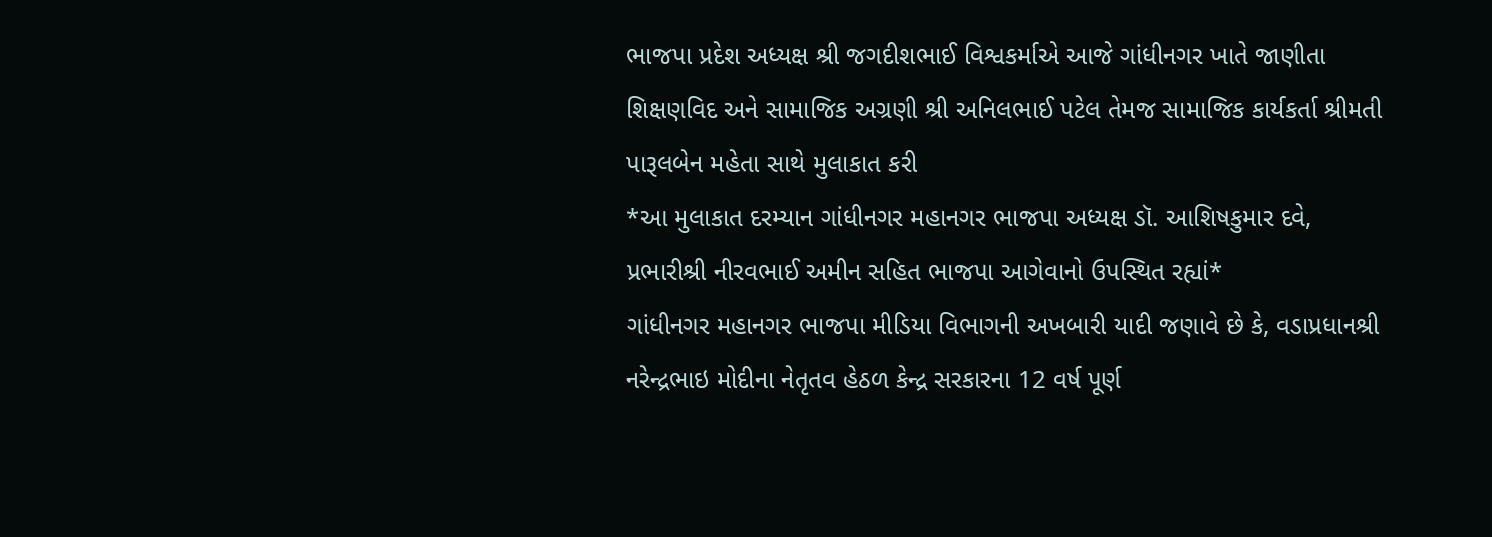ભાજપા પ્રદેશ અધ્યક્ષ શ્રી જગદીશભાઈ વિશ્વકર્માએ આજે ગાંધીનગર ખાતે જાણીતા શિક્ષણવિદ અને સામાજિક અગ્રણી શ્રી અનિલભાઈ પટેલ તેમજ સામાજિક કાર્યકર્તા શ્રીમતી પારૂલબેન મહેતા સાથે મુલાકાત કરી
*આ મુલાકાત દરમ્યાન ગાંધીનગર મહાનગર ભાજપા અધ્યક્ષ ડૉ. આશિષકુમાર દવે, પ્રભારીશ્રી નીરવભાઈ અમીન સહિત ભાજપા આગેવાનો ઉપસ્થિત રહ્યાં*
ગાંધીનગર મહાનગર ભાજપા મીડિયા વિભાગની અખબારી યાદી જણાવે છે કે, વડાપ્રધાનશ્રી નરેન્દ્રભાઇ મોદીના નેતૃતવ હેઠળ કેન્દ્ર સરકારના 12 વર્ષ પૂર્ણ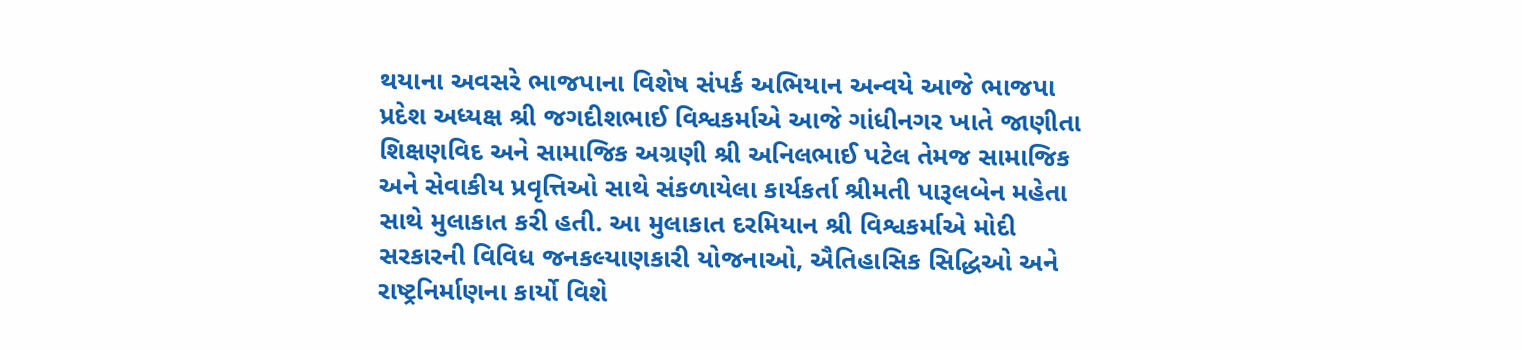થયાના અવસરે ભાજપાના વિશેષ સંપર્ક અભિયાન અન્વયે આજે ભાજપા પ્રદેશ અધ્યક્ષ શ્રી જગદીશભાઈ વિશ્વકર્માએ આજે ગાંધીનગર ખાતે જાણીતા શિક્ષણવિદ અને સામાજિક અગ્રણી શ્રી અનિલભાઈ પટેલ તેમજ સામાજિક અને સેવાકીય પ્રવૃત્તિઓ સાથે સંકળાયેલા કાર્યકર્તા શ્રીમતી પારૂલબેન મહેતા સાથે મુલાકાત કરી હતી. આ મુલાકાત દરમિયાન શ્રી વિશ્વકર્માએ મોદી સરકારની વિવિધ જનકલ્યાણકારી યોજનાઓ, ઐતિહાસિક સિદ્ધિઓ અને રાષ્ટ્રનિર્માણના કાર્યો વિશે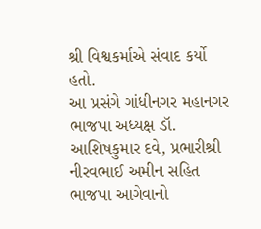શ્રી વિશ્વકર્માએ સંવાદ કર્યો હતો.
આ પ્રસંગે ગાંધીનગર મહાનગર ભાજપા અધ્યક્ષ ડૉ. આશિષકુમાર દવે, પ્રભારીશ્રી નીરવભાઈ અમીન સહિત ભાજપા આગેવાનો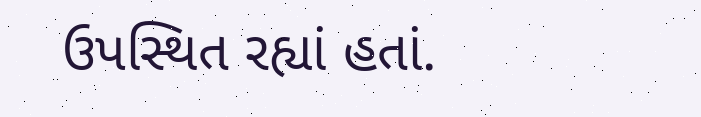ઉપસ્થિત રહ્યાં હતાં.